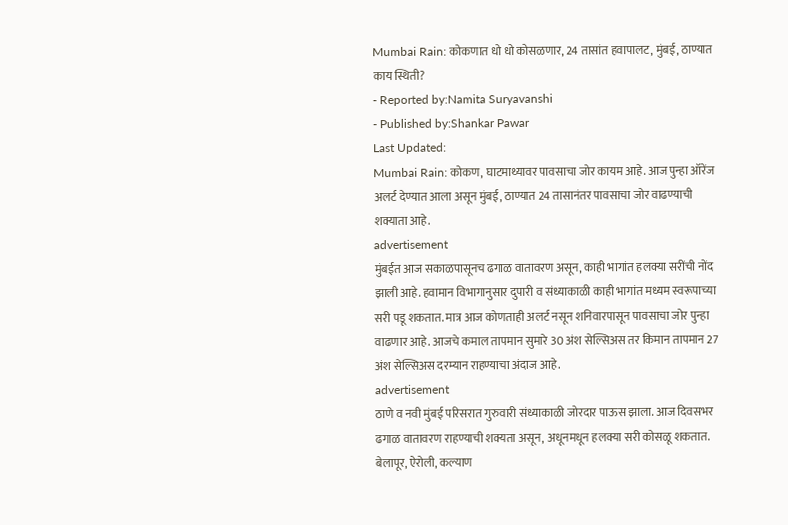Mumbai Rain: कोकणात धो धो कोसळणार, 24 तासांत हवापालट, मुंबई, ठाण्यात काय स्थिती?
- Reported by:Namita Suryavanshi
- Published by:Shankar Pawar
Last Updated:
Mumbai Rain: कोकण, घाटमाथ्यावर पावसाचा जोर कायम आहे. आज पुन्हा ऑरेंज अलर्ट देण्यात आला असून मुंबई, ठाण्यात 24 तासानंतर पावसाचा जोर वाढण्याची शक्याता आहे.
advertisement
मुंबईत आज सकाळपासूनच ढगाळ वातावरण असून, काही भागांत हलक्या सरींची नोंद झाली आहे. हवामान विभागानुसार दुपारी व संध्याकाळी काही भागांत मध्यम स्वरूपाच्या सरी पडू शकतात. मात्र आज कोणताही अलर्ट नसून शनिवारपासून पावसाचा जोर पुन्हा वाढणार आहे. आजचे कमाल तापमान सुमारे 30 अंश सेल्सिअस तर किमान तापमान 27 अंश सेल्सिअस दरम्यान राहण्याचा अंदाज आहे.
advertisement
ठाणे व नवी मुंबई परिसरात गुरुवारी संध्याकाळी जोरदार पाऊस झाला. आज दिवसभर ढगाळ वातावरण राहण्याची शक्यता असून, अधूनमधून हलक्या सरी कोसळू शकतात. बेलापूर, ऐरोली, कल्याण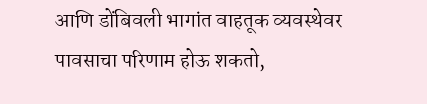आणि डोंबिवली भागांत वाहतूक व्यवस्थेवर पावसाचा परिणाम होऊ शकतो,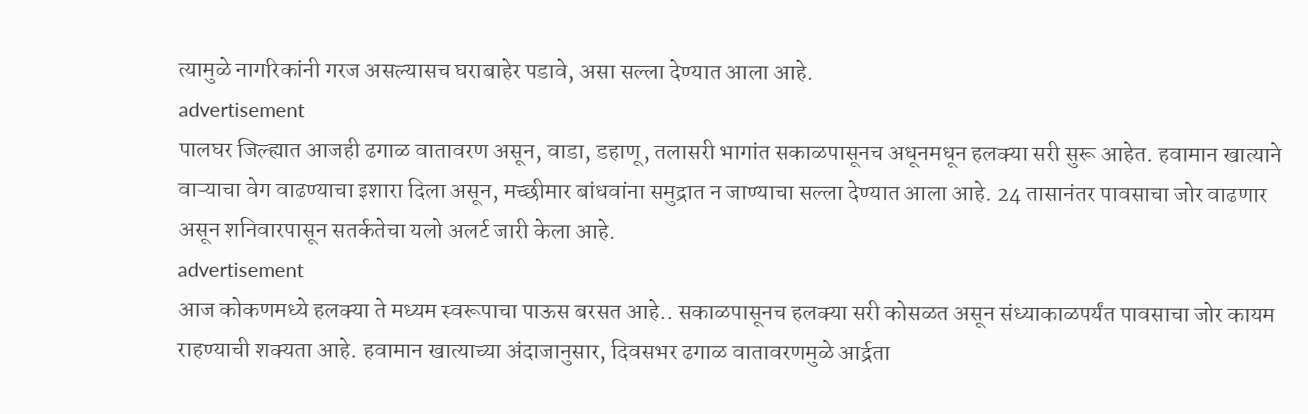त्यामुळे नागरिकांनी गरज असल्यासच घराबाहेर पडावे, असा सल्ला देण्यात आला आहे.
advertisement
पालघर जिल्ह्यात आजही ढगाळ वातावरण असून, वाडा, डहाणू, तलासरी भागांत सकाळपासूनच अधूनमधून हलक्या सरी सुरू आहेत. हवामान खात्याने वाऱ्याचा वेग वाढण्याचा इशारा दिला असून, मच्छीमार बांधवांना समुद्रात न जाण्याचा सल्ला देण्यात आला आहे. 24 तासानंतर पावसाचा जोर वाढणार असून शनिवारपासून सतर्कतेचा यलो अलर्ट जारी केला आहे.
advertisement
आज कोकणमध्ये हलक्या ते मध्यम स्वरूपाचा पाऊस बरसत आहे.. सकाळपासूनच हलक्या सरी कोसळत असून संध्याकाळपर्यंत पावसाचा जोर कायम राहण्याची शक्यता आहे. हवामान खात्याच्या अंदाजानुसार, दिवसभर ढगाळ वातावरणमुळे आर्द्रता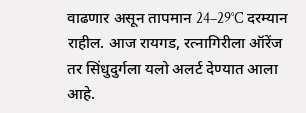वाढणार असून तापमान 24–29°C दरम्यान राहील. आज रायगड, रत्नागिरीला ऑरेंज तर सिंधुदुर्गला यलो अलर्ट देण्यात आला आहे.